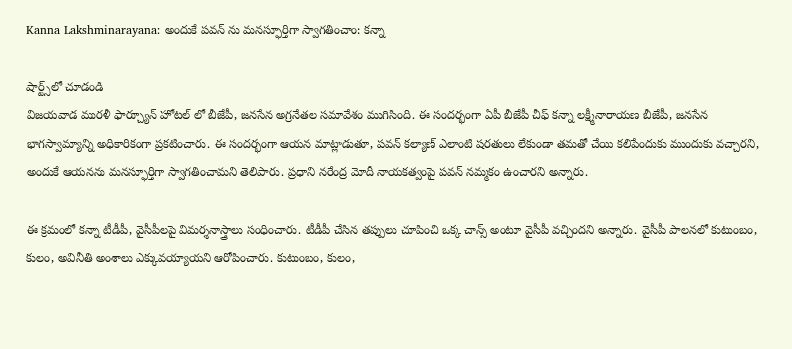Kanna Lakshminarayana: అందుకే పవన్ ను మనస్ఫూర్తిగా స్వాగతించాం: కన్నా

షార్ట్స్‌లో చూడండి
విజయవాడ మురళీ ఫార్చ్యూన్ హోటల్ లో బీజేపీ, జనసేన అగ్రనేతల సమావేశం ముగిసింది. ఈ సందర్భంగా ఏపీ బీజేపీ చీఫ్ కన్నా లక్ష్మీనారాయణ బీజేపీ, జనసేన భాగస్వామ్యాన్ని అధికారికంగా ప్రకటించారు. ఈ సందర్భంగా ఆయన మాట్లాడుతూ, పవన్ కల్యాణ్ ఎలాంటి షరతులు లేకుండా తమతో చేయి కలిపేందుకు ముందుకు వచ్చారని, అందుకే ఆయనను మనస్ఫూర్తిగా స్వాగతించామని తెలిపారు. ప్రధాని నరేంద్ర మోదీ నాయకత్వంపై పవన్ నమ్మకం ఉంచారని అన్నారు.

ఈ క్రమంలో కన్నా టీడీపీ, వైసీపీలపై విమర్శనాస్త్రాలు సంధించారు. టీడీపీ చేసిన తప్పులు చూపించి ఒక్క చాన్స్ అంటూ వైసీపీ వచ్చిందని అన్నారు. వైసీపీ పాలనలో కుటుంబం, కులం, అవినీతి అంశాలు ఎక్కువయ్యాయని ఆరోపించారు. కుటుంబం, కులం,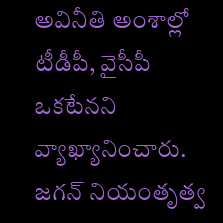అవినీతి అంశాల్లో టీడీపీ, వైసీపీ ఒకటేనని వ్యాఖ్యానించారు. జగన్ నియంతృత్వ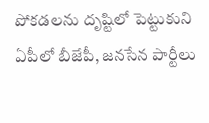పోకడలను దృష్టిలో పెట్టుకుని ఏపీలో బీజేపీ, జనసేన పార్టీలు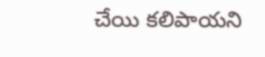చేయి కలిపాయని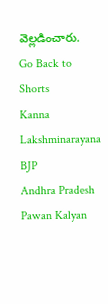వెల్లడించారు.
Go Back to Shorts
Kanna Lakshminarayana
BJP
Andhra Pradesh
Pawan Kalyan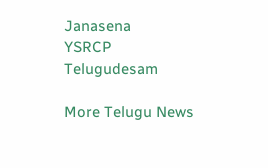Janasena
YSRCP
Telugudesam

More Telugu News